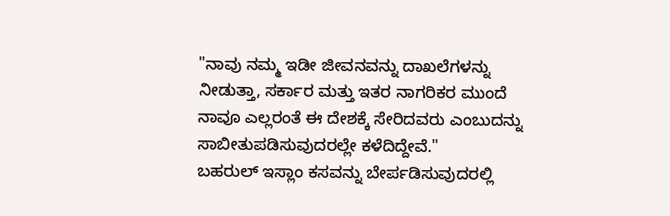"ನಾವು ನಮ್ಮ ಇಡೀ ಜೀವನವನ್ನು ದಾಖಲೆಗಳನ್ನು ನೀಡುತ್ತಾ, ಸರ್ಕಾರ ಮತ್ತು ಇತರ ನಾಗರಿಕರ ಮುಂದೆ ನಾವೂ ಎಲ್ಲರಂತೆ ಈ ದೇಶಕ್ಕೆ ಸೇರಿದವರು ಎಂಬುದನ್ನು ಸಾಬೀತುಪಡಿಸುವುದರಲ್ಲೇ ಕಳೆದಿದ್ದೇವೆ."
ಬಹರುಲ್ ಇಸ್ಲಾಂ ಕಸವನ್ನು ಬೇರ್ಪಡಿಸುವುದರಲ್ಲಿ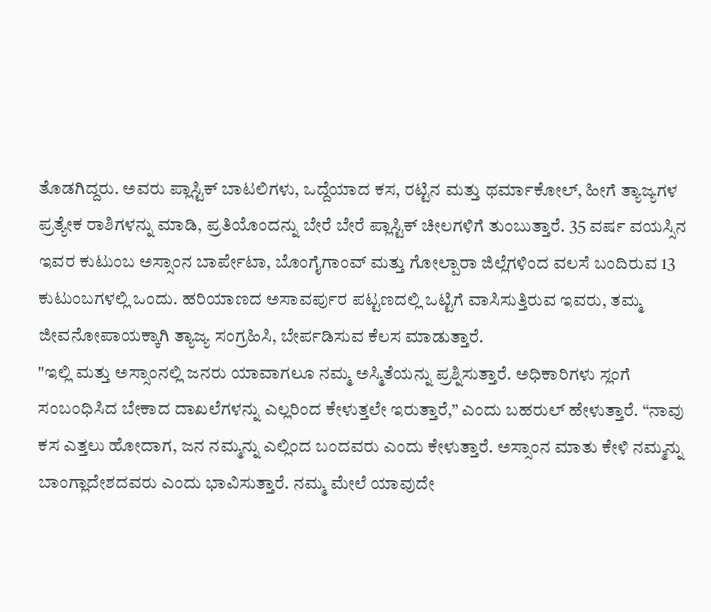ತೊಡಗಿದ್ದರು. ಅವರು ಪ್ಲಾಸ್ಟಿಕ್ ಬಾಟಲಿಗಳು, ಒದ್ದೆಯಾದ ಕಸ, ರಟ್ಟಿನ ಮತ್ತು ಥರ್ಮಾಕೋಲ್, ಹೀಗೆ ತ್ಯಾಜ್ಯಗಳ ಪ್ರತ್ಯೇಕ ರಾಶಿಗಳನ್ನು ಮಾಡಿ, ಪ್ರತಿಯೊಂದನ್ನು ಬೇರೆ ಬೇರೆ ಪ್ಲಾಸ್ಟಿಕ್ ಚೀಲಗಳಿಗೆ ತುಂಬುತ್ತಾರೆ. 35 ವರ್ಷ ವಯಸ್ಸಿನ ಇವರ ಕುಟುಂಬ ಅಸ್ಸಾಂನ ಬಾರ್ಪೇಟಾ, ಬೊಂಗೈಗಾಂವ್ ಮತ್ತು ಗೋಲ್ಪಾರಾ ಜಿಲ್ಲೆಗಳಿಂದ ವಲಸೆ ಬಂದಿರುವ 13 ಕುಟುಂಬಗಳಲ್ಲಿ ಒಂದು. ಹರಿಯಾಣದ ಅಸಾವರ್ಪುರ ಪಟ್ಟಣದಲ್ಲಿ ಒಟ್ಟಿಗೆ ವಾಸಿಸುತ್ತಿರುವ ಇವರು, ತಮ್ಮ ಜೀವನೋಪಾಯಕ್ಕಾಗಿ ತ್ಯಾಜ್ಯ ಸಂಗ್ರಹಿಸಿ, ಬೇರ್ಪಡಿಸುವ ಕೆಲಸ ಮಾಡುತ್ತಾರೆ.
"ಇಲ್ಲಿ ಮತ್ತು ಅಸ್ಸಾಂನಲ್ಲಿ ಜನರು ಯಾವಾಗಲೂ ನಮ್ಮ ಅಸ್ಮಿತೆಯನ್ನು ಪ್ರಶ್ನಿಸುತ್ತಾರೆ. ಅಧಿಕಾರಿಗಳು ಸ್ಲಂಗೆ ಸಂಬಂಧಿಸಿದ ಬೇಕಾದ ದಾಖಲೆಗಳನ್ನು ಎಲ್ಲರಿಂದ ಕೇಳುತ್ತಲೇ ಇರುತ್ತಾರೆ,” ಎಂದು ಬಹರುಲ್ ಹೇಳುತ್ತಾರೆ. “ನಾವು ಕಸ ಎತ್ತಲು ಹೋದಾಗ, ಜನ ನಮ್ಮನ್ನು ಎಲ್ಲಿಂದ ಬಂದವರು ಎಂದು ಕೇಳುತ್ತಾರೆ. ಅಸ್ಸಾಂನ ಮಾತು ಕೇಳಿ ನಮ್ಮನ್ನು ಬಾಂಗ್ಲಾದೇಶದವರು ಎಂದು ಭಾವಿಸುತ್ತಾರೆ. ನಮ್ಮ ಮೇಲೆ ಯಾವುದೇ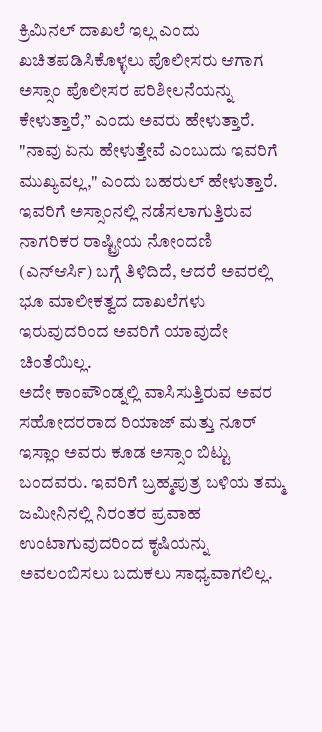ಕ್ರಿಮಿನಲ್ ದಾಖಲೆ ಇಲ್ಲ ಎಂದು ಖಚಿತಪಡಿಸಿಕೊಳ್ಳಲು ಪೊಲೀಸರು ಆಗಾಗ ಅಸ್ಸಾಂ ಪೊಲೀಸರ ಪರಿಶೀಲನೆಯನ್ನು ಕೇಳುತ್ತಾರೆ,” ಎಂದು ಅವರು ಹೇಳುತ್ತಾರೆ. "ನಾವು ಏನು ಹೇಳುತ್ತೇವೆ ಎಂಬುದು ಇವರಿಗೆ ಮುಖ್ಯವಲ್ಲ," ಎಂದು ಬಹರುಲ್ ಹೇಳುತ್ತಾರೆ. ಇವರಿಗೆ ಅಸ್ಸಾಂನಲ್ಲಿ ನಡೆಸಲಾಗುತ್ತಿರುವ ನಾಗರಿಕರ ರಾಷ್ಟ್ರೀಯ ನೋಂದಣಿ (ಎನ್ಆರ್ಸಿ) ಬಗ್ಗೆ ತಿಳಿದಿದೆ, ಆದರೆ ಅವರಲ್ಲಿ ಭೂ ಮಾಲೀಕತ್ವದ ದಾಖಲೆಗಳು ಇರುವುದರಿಂದ ಅವರಿಗೆ ಯಾವುದೇ ಚಿಂತೆಯಿಲ್ಲ.
ಅದೇ ಕಾಂಪೌಂಡ್ನಲ್ಲಿ ವಾಸಿಸುತ್ತಿರುವ ಅವರ ಸಹೋದರರಾದ ರಿಯಾಜ್ ಮತ್ತು ನೂರ್ ಇಸ್ಲಾಂ ಅವರು ಕೂಡ ಅಸ್ಸಾಂ ಬಿಟ್ಟು ಬಂದವರು. ಇವರಿಗೆ ಬ್ರಹ್ಮಪುತ್ರ ಬಳಿಯ ತಮ್ಮ ಜಮೀನಿನಲ್ಲಿ ನಿರಂತರ ಪ್ರವಾಹ ಉಂಟಾಗುವುದರಿಂದ ಕೃಷಿಯನ್ನು ಅವಲಂಬಿಸಲು ಬದುಕಲು ಸಾಧ್ಯವಾಗಲಿಲ್ಲ.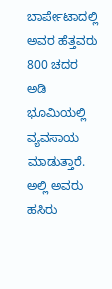ಬಾರ್ಪೇಟಾದಲ್ಲಿ ಅವರ ಹೆತ್ತವರು 800 ಚದರ ಅಡಿ ಭೂಮಿಯಲ್ಲಿ ವ್ಯವಸಾಯ ಮಾಡುತ್ತಾರೆ. ಅಲ್ಲಿ ಅವರು ಹಸಿರು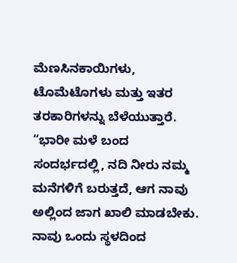ಮೆಣಸಿನಕಾಯಿಗಳು, ಟೊಮೆಟೊಗಳು ಮತ್ತು ಇತರ ತರಕಾರಿಗಳನ್ನು ಬೆಳೆಯುತ್ತಾರೆ. “ಭಾರೀ ಮಳೆ ಬಂದ ಸಂದರ್ಭದಲ್ಲಿ, ನದಿ ನೀರು ನಮ್ಮ ಮನೆಗಳಿಗೆ ಬರುತ್ತದೆ, ಆಗ ನಾವು ಅಲ್ಲಿಂದ ಜಾಗ ಖಾಲಿ ಮಾಡಬೇಕು. ನಾವು ಒಂದು ಸ್ಥಳದಿಂದ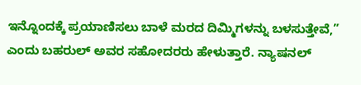ಇನ್ನೊಂದಕ್ಕೆ ಪ್ರಯಾಣಿಸಲು ಬಾಳೆ ಮರದ ದಿಮ್ಮಿಗಳನ್ನು ಬಳಸುತ್ತೇವೆ,” ಎಂದು ಬಹರುಲ್ ಅವರ ಸಹೋದರರು ಹೇಳುತ್ತಾರೆ. ನ್ಯಾಷನಲ್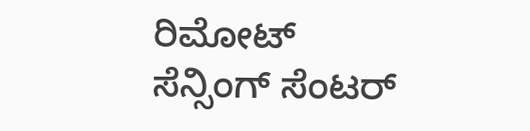ರಿಮೋಟ್ ಸೆನ್ಸಿಂಗ್ ಸೆಂಟರ್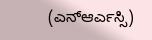(ಎನ್ಆರ್ಎಸ್ಸಿ)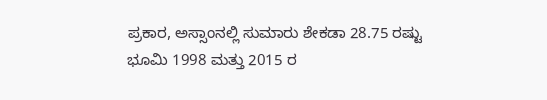ಪ್ರಕಾರ, ಅಸ್ಸಾಂನಲ್ಲಿ ಸುಮಾರು ಶೇಕಡಾ 28.75 ರಷ್ಟು ಭೂಮಿ 1998 ಮತ್ತು 2015 ರ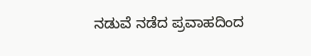ನಡುವೆ ನಡೆದ ಪ್ರವಾಹದಿಂದ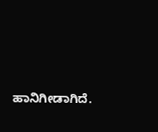ಹಾನಿಗೀಡಾಗಿದೆ.